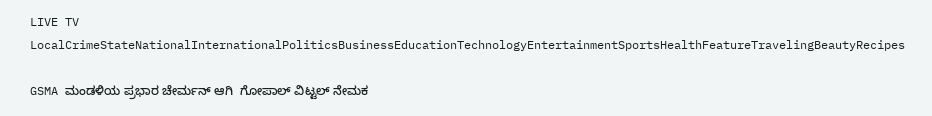LIVE TV LocalCrimeStateNationalInternationalPoliticsBusinessEducationTechnologyEntertainmentSportsHealthFeatureTravelingBeautyRecipes

GSMA ಮಂಡಳಿಯ ಪ್ರಭಾರ ಚೇರ್ಮನ್ ಆಗಿ  ಗೋಪಾಲ್ ವಿಟ್ಟಲ್ ನೇಮಕ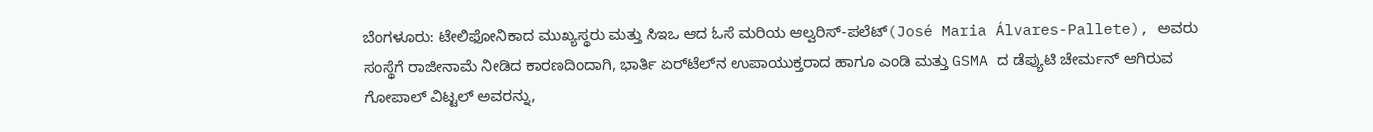ಬೆಂಗಳೂರು: ಟೇಲಿಫೋನಿಕಾದ ಮುಖ್ಯಸ್ಥರು ಮತ್ತು ಸಿಇಒ ಆದ ಓಸೆ ಮರಿಯ ಆಲ್ವರಿಸ್-ಪಲೆಟ್(José Maria Álvares-Pallete), ಅವರು ಸಂಸ್ಥೆಗೆ ರಾಜೀನಾಮೆ ನೀಡಿದ ಕಾರಣದಿಂದಾಗಿ, ಭಾರ್ತಿ ಏರ್‌ಟೆಲ್‌ನ ಉಪಾಯುಕ್ತರಾದ ಹಾಗೂ ಎಂಡಿ ಮತ್ತು GSMA ದ ಡೆಪ್ಯುಟಿ ಚೇರ್ಮನ್ ಆಗಿರುವ ಗೋಪಾಲ್ ವಿಟ್ಟಲ್ ಅವರನ್ನು,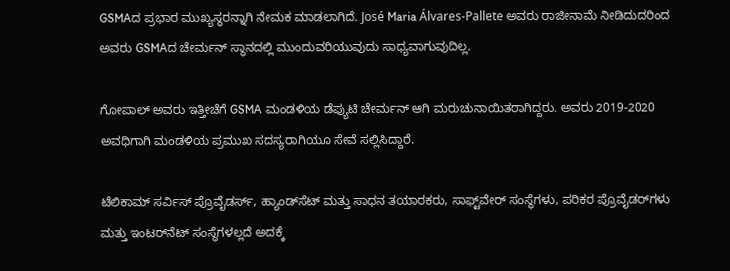GSMAದ ಪ್ರಭಾರ ಮುಖ್ಯಸ್ಥರನ್ನಾಗಿ ನೇಮಕ ಮಾಡಲಾಗಿದೆ. José Maria Álvares-Pallete ಅವರು ರಾಜೀನಾಮೆ ನೀಡಿದುದರಿಂದ ಅವರು GSMAದ ಚೇರ್ಮನ್ ಸ್ಥಾನದಲ್ಲಿ ಮುಂದುವರಿಯುವುದು ಸಾಧ್ಯವಾಗುವುದಿಲ್ಲ.

ಗೋಪಾಲ್ ಅವರು ಇತ್ತೀಚೆಗೆ GSMA ಮಂಡಳಿಯ ಡೆಪ್ಯುಟಿ ಚೇರ್ಮನ್ ಆಗಿ ಮರುಚುನಾಯಿತರಾಗಿದ್ದರು. ಅವರು 2019-2020 ಅವಧಿಗಾಗಿ ಮಂಡಳಿಯ ಪ್ರಮುಖ ಸದಸ್ಯರಾಗಿಯೂ ಸೇವೆ ಸಲ್ಲಿಸಿದ್ದಾರೆ.

ಟೆಲಿಕಾಮ್ ಸರ್ವಿಸ್ ಪ್ರೊವೈಡರ್ಸ್, ಹ್ಯಾಂಡ್‌ಸೆಟ್ ಮತ್ತು ಸಾಧನ ತಯಾರಕರು, ಸಾಫ್ಟ್‌ವೇರ್ ಸಂಸ್ಥೆಗಳು, ಪರಿಕರ ಪ್ರೊವೈಡರ್‌ಗಳು ಮತ್ತು ಇಂಟರ್‌ನೆಟ್ ಸಂಸ್ಥೆಗಳಲ್ಲದೆ ಅದಕ್ಕೆ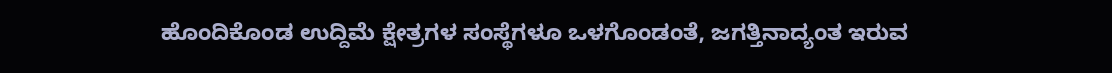ಹೊಂದಿಕೊಂಡ ಉದ್ದಿಮೆ ಕ್ಷೇತ್ರಗಳ ಸಂಸ್ಥೆಗಳೂ ಒಳಗೊಂಡಂತೆ, ಜಗತ್ತಿನಾದ್ಯಂತ ಇರುವ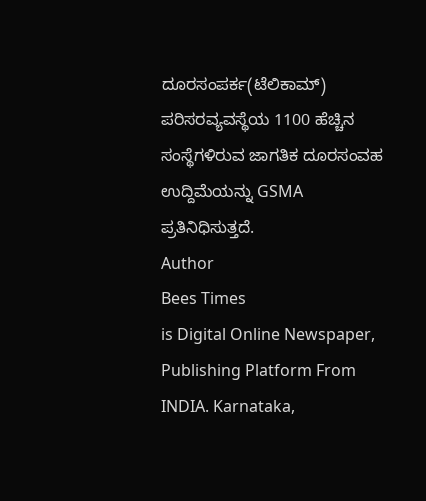ದೂರಸಂಪರ್ಕ(ಟೆಲಿಕಾಮ್) ಪರಿಸರವ್ಯವಸ್ಥೆಯ 1100 ಹೆಚ್ಚಿನ ಸಂಸ್ಥೆಗಳಿರುವ ಜಾಗತಿಕ ದೂರಸಂವಹ ಉದ್ದಿಮೆಯನ್ನು GSMA ಪ್ರತಿನಿಧಿಸುತ್ತದೆ.
Author
Bees Times
is Digital Online Newspaper, Publishing Platform From INDIA. Karnataka,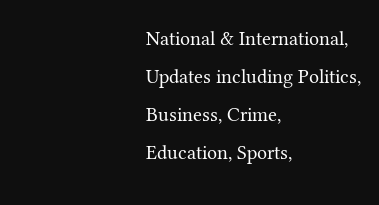National & International, Updates including Politics, Business, Crime, Education, Sports,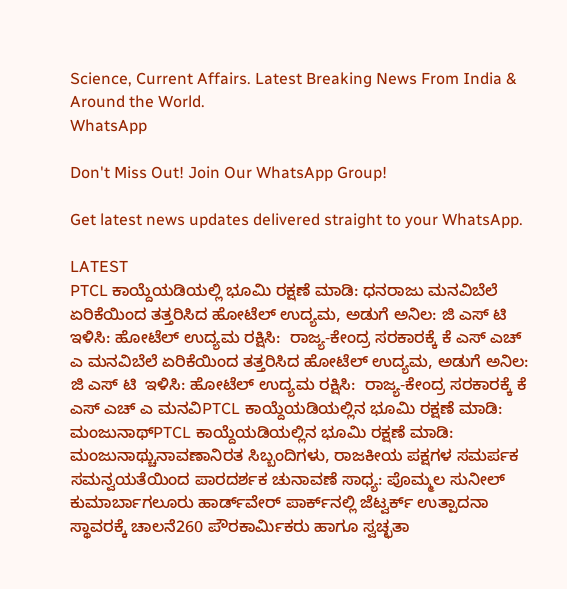Science, Current Affairs. Latest Breaking News From India & Around the World.
WhatsApp

Don't Miss Out! Join Our WhatsApp Group!

Get latest news updates delivered straight to your WhatsApp.

LATEST
PTCL ಕಾಯ್ದೆಯಡಿಯಲ್ಲಿ ಭೂಮಿ ರಕ್ಷಣೆ ಮಾಡಿ: ಧನರಾಜು ಮನವಿಬೆಲೆ ಏರಿಕೆಯಿಂದ ತತ್ತರಿಸಿದ ಹೋಟೆಲ್ ಉದ್ಯಮ, ಅಡುಗೆ ಅನಿಲ: ಜಿ ಎಸ್ ಟಿ  ಇಳಿಸಿ: ಹೋಟೆಲ್ ಉದ್ಯಮ ರಕ್ಷಿಸಿ:  ರಾಜ್ಯ-ಕೇಂದ್ರ ಸರಕಾರಕ್ಕೆ ಕೆ ಎಸ್ ಎಚ್ ಎ ಮನವಿಬೆಲೆ ಏರಿಕೆಯಿಂದ ತತ್ತರಿಸಿದ ಹೋಟೆಲ್ ಉದ್ಯಮ, ಅಡುಗೆ ಅನಿಲ: ಜಿ ಎಸ್ ಟಿ  ಇಳಿಸಿ: ಹೋಟೆಲ್ ಉದ್ಯಮ ರಕ್ಷಿಸಿ:  ರಾಜ್ಯ-ಕೇಂದ್ರ ಸರಕಾರಕ್ಕೆ ಕೆ ಎಸ್ ಎಚ್ ಎ ಮನವಿPTCL ಕಾಯ್ದೆಯಡಿಯಲ್ಲಿನ ಭೂಮಿ ರಕ್ಷಣೆ ಮಾಡಿ: ಮಂಜುನಾಥ್PTCL ಕಾಯ್ದೆಯಡಿಯಲ್ಲಿನ ಭೂಮಿ ರಕ್ಷಣೆ ಮಾಡಿ: ಮಂಜುನಾಥ್ಚುನಾವಣಾನಿರತ ಸಿಬ್ಬಂದಿಗಳು, ರಾಜಕೀಯ ಪಕ್ಷಗಳ ಸಮರ್ಪಕ ಸಮನ್ವಯತೆಯಿಂದ ಪಾರದರ್ಶಕ ಚುನಾವಣೆ ಸಾಧ್ಯ: ಪೊಮ್ಮಲ ಸುನೀಲ್ ಕುಮಾರ್ಬಾಗಲೂರು ಹಾರ್ಡ್‌ವೇರ್ ಪಾರ್ಕ್‌ನಲ್ಲಿ ಜೆಟ್ವರ್ಕ್ ಉತ್ಪಾದನಾ ಸ್ಥಾವರಕ್ಕೆ ಚಾಲನೆ260 ಪೌರಕಾರ್ಮಿಕರು ಹಾಗೂ ಸ್ವಚ್ಛತಾ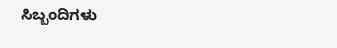ಸಿಬ್ಬಂದಿಗಳು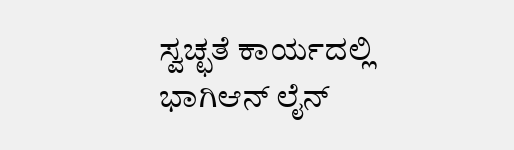ಸ್ವಚ್ಛತೆ ಕಾರ್ಯದಲ್ಲಿ ಭಾಗಿಆನ್ ಲೈನ್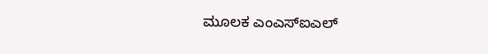ಮೂಲಕ ಎಂಎಸ್ಐಎಲ್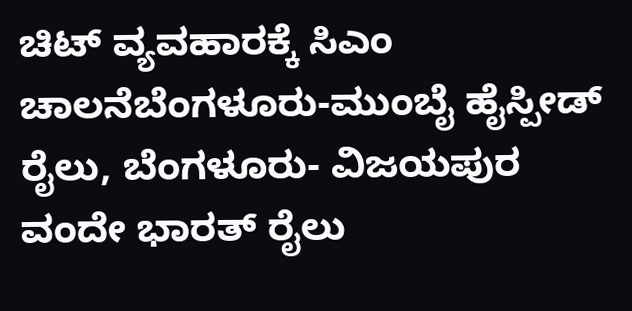ಚಿಟ್ ವ್ಯವಹಾರಕ್ಕೆ ಸಿಎಂ ಚಾಲನೆಬೆಂಗಳೂರು-ಮುಂಬೈ ಹೈಸ್ಪೀಡ್ ರೈಲು, ಬೆಂಗಳೂರು- ವಿಜಯಪುರ ವಂದೇ ಭಾರತ್ ರೈಲು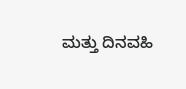ಮತ್ತು ದಿನವಹಿ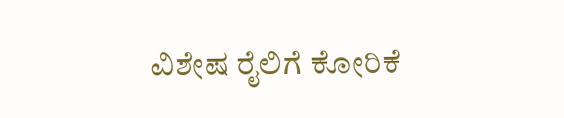ವಿಶೇಷ ರೈಲಿಗೆ ಕೋರಿಕೆ